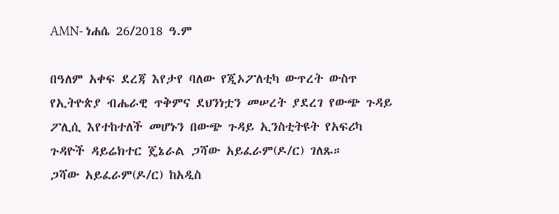AMN- ነሐሴ 26/2018 ዓ.ም

በዓለም አቀፍ ደረጃ እየታየ ባለው የጂኦፖለቲካ ውጥረት ውስጥ የኢትዮጵያ ብሔራዊ ጥቅምና ደህንነቷን መሠረት ያደረገ የውጭ ጉዳይ ፖሊሲ እየተከተለች መሆኑን በውጭ ጉዳይ ኢንስቲትዩት የአፍሪካ ጉዳዮች ዳይሬክተር ጄኔራል ጋሻው አይፈራም(ዶ/ር) ገለጹ።
ጋሻው አይፈራም(ዶ/ር) ከአዲስ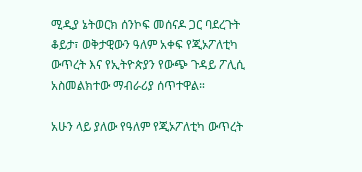ሚዲያ ኔትወርክ ሰንኮፍ መሰናዶ ጋር ባደረጉት ቆይታ፣ ወቅታዊውን ዓለም አቀፍ የጂኦፖለቲካ ውጥረት እና የኢትዮጵያን የውጭ ጉዳይ ፖሊሲ አስመልክተው ማብራሪያ ሰጥተዋል።

አሁን ላይ ያለው የዓለም የጂኦፖለቲካ ውጥረት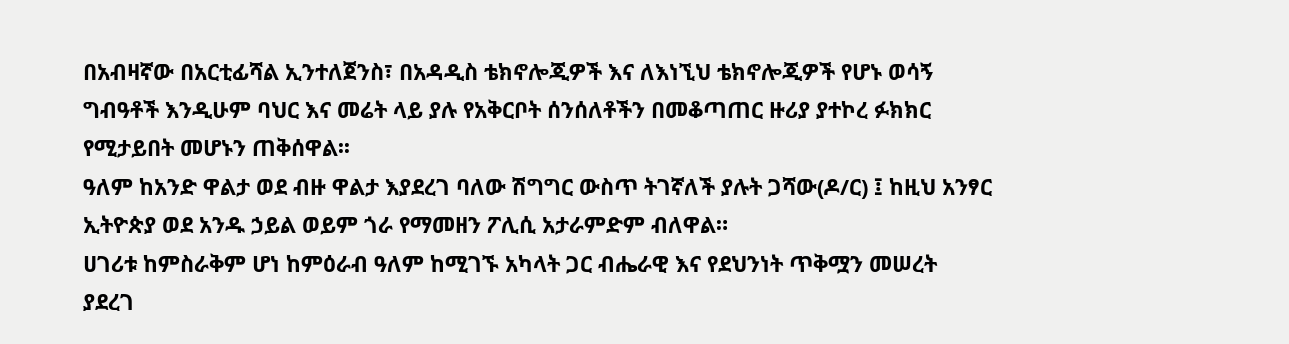በአብዛኛው በአርቲፊሻል ኢንተለጀንስ፣ በአዳዲስ ቴክኖሎጂዎች እና ለእነኚህ ቴክኖሎጂዎች የሆኑ ወሳኝ ግብዓቶች እንዲሁም ባህር እና መሬት ላይ ያሉ የአቅርቦት ሰንሰለቶችን በመቆጣጠር ዙሪያ ያተኮረ ፉክክር የሚታይበት መሆኑን ጠቅሰዋል፡፡
ዓለም ከአንድ ዋልታ ወደ ብዙ ዋልታ እያደረገ ባለው ሽግግር ውስጥ ትገኛለች ያሉት ጋሻው(ዶ/ር) ፤ ከዚህ አንፃር ኢትዮጵያ ወደ አንዱ ኃይል ወይም ጎራ የማመዘን ፖሊሲ አታራምድም ብለዋል።
ሀገሪቱ ከምስራቅም ሆነ ከምዕራብ ዓለም ከሚገኙ አካላት ጋር ብሔራዊ እና የደህንነት ጥቅሟን መሠረት ያደረገ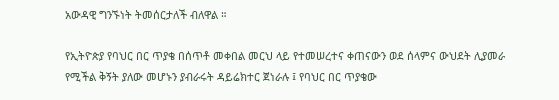አውዳዊ ግንኙነት ትመሰርታለች ብለዋል ።

የኢትዮጵያ የባህር በር ጥያቄ በሰጥቶ መቀበል መርህ ላይ የተመሠረተና ቀጠናውን ወደ ሰላምና ውህደት ሊያመራ የሚችል ቅኝት ያለው መሆኑን ያብራሩት ዳይሬክተር ጀነራሉ ፤ የባህር በር ጥያቄው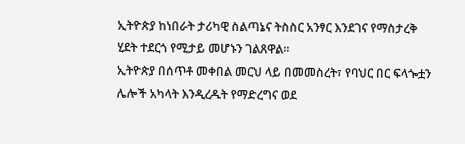ኢትዮጵያ ከነበራት ታሪካዊ ስልጣኔና ትስስር አንፃር እንደገና የማስታረቅ ሂደት ተደርጎ የሚታይ መሆኑን ገልጸዋል።
ኢትዮጵያ በሰጥቶ መቀበል መርህ ላይ በመመስረት፣ የባህር በር ፍላጐቷን ሌሎች አካላት እንዲረዱት የማድረግና ወደ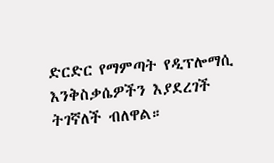ድርድር የማምጣት የዲፕሎማሲ እንቅስቃሴዎችን እያደረገች ትገኛለች ብለዋል።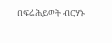በፍሬሕይወት ብርሃኑ